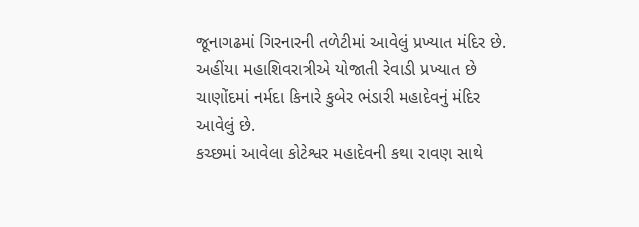જૂનાગઢમાં ગિરનારની તળેટીમાં આવેલું પ્રખ્યાત મંદિર છે. અહીંયા મહાશિવરાત્રીએ યોજાતી રેવાડી પ્રખ્યાત છે
ચાણોંદમાં નર્મદા કિનારે કુબેર ભંડારી મહાદેવનું મંદિર આવેલું છે.
કચ્છમાં આવેલા કોટેશ્વર મહાદેવની કથા રાવણ સાથે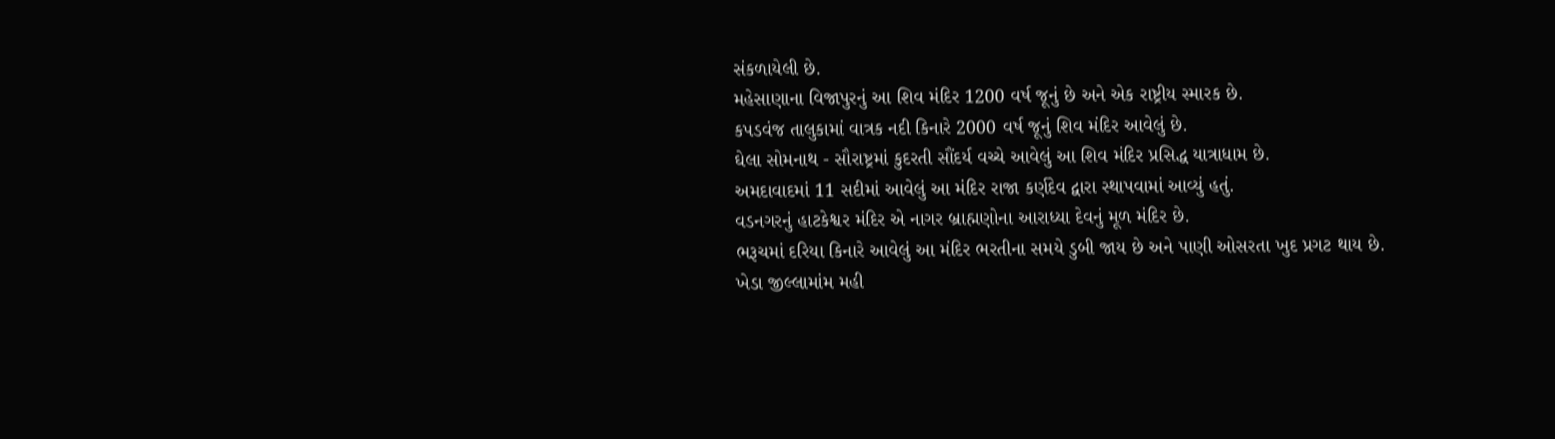સંકળાયેલી છે.
મહેસાણાના વિજાપુરનું આ શિવ મંદિર 1200 વર્ષ જૂનું છે અને એક રાષ્ટ્રીય સ્મારક છે.
કપડવંજ તાલુકામાં વાત્રક નદી કિનારે 2000 વર્ષ જૂનું શિવ મંદિર આવેલું છે.
ઘેલા સોમનાથ - સૌરાષ્ટ્રમાં કુદરતી સૌંદર્ય વચ્ચે આવેલું આ શિવ મંદિર પ્રસિદ્ધ યાત્રાધામ છે.
અમદાવાદમાં 11 સદીમાં આવેલું આ મંદિર રાજા કર્ણદેવ દ્વારા સ્થાપવામાં આવ્યું હતું.
વડનગરનું હાટકેશ્વર મંદિર એ નાગર બ્રાહ્મણોના આરાધ્યા દેવનું મૂળ મંદિર છે.
ભરૂચમાં દરિયા કિનારે આવેલું આ મંદિર ભરતીના સમયે ડુબી જાય છે અને પાણી ઓસરતા ખુદ પ્રગટ થાય છે.
ખેડા જીલ્લામાંમ મહી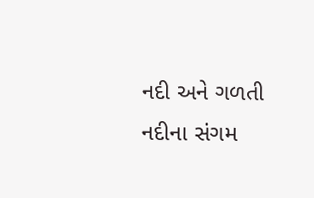નદી અને ગળતી નદીના સંગમ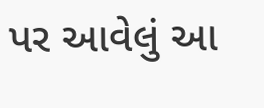પર આવેલું આ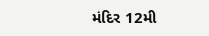મંદિર 12મી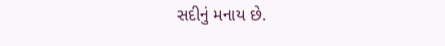સદીનું મનાય છે.